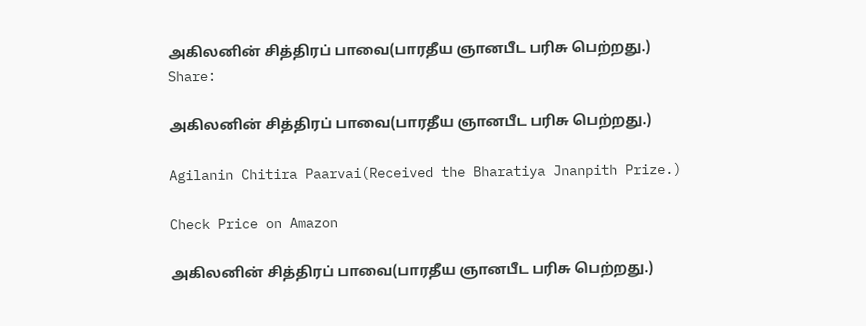அகிலனின் சித்திரப் பாவை(பாரதீய ஞானபீட பரிசு பெற்றது.)
Share:

அகிலனின் சித்திரப் பாவை(பாரதீய ஞானபீட பரிசு பெற்றது.)

Agilanin Chitira Paarvai(Received the Bharatiya Jnanpith Prize.)

Check Price on Amazon

அகிலனின் சித்திரப் பாவை(பாரதீய ஞானபீட பரிசு பெற்றது.)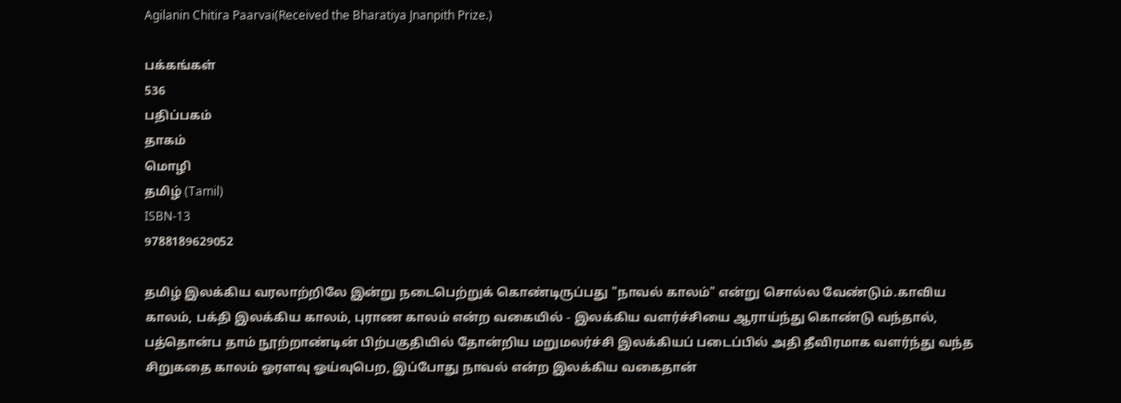Agilanin Chitira Paarvai(Received the Bharatiya Jnanpith Prize.)

பக்கங்கள்
536
பதிப்பகம்
தாகம்
மொழி
தமிழ் (Tamil)
ISBN-13
9788189629052

தமிழ் இலக்கிய வரலாற்றிலே இன்று நடைபெற்றுக் கொண்டிருப்பது "நாவல் காலம்" என்று சொல்ல வேண்டும்.காவிய காலம், பக்தி இலக்கிய காலம், புராண காலம் என்ற வகையில் - இலக்கிய வளர்ச்சியை ஆராய்ந்து கொண்டு வந்தால், பத்தொன்ப தாம் நூற்றாண்டின் பிற்பகுதியில் தோன்றிய மறுமலர்ச்சி இலக்கியப் படைப்பில் அதி தீவிரமாக வளர்ந்து வந்த சிறுகதை காலம் ஓரளவு ஓய்வுபெற, இப்போது நாவல் என்ற இலக்கிய வகைதான்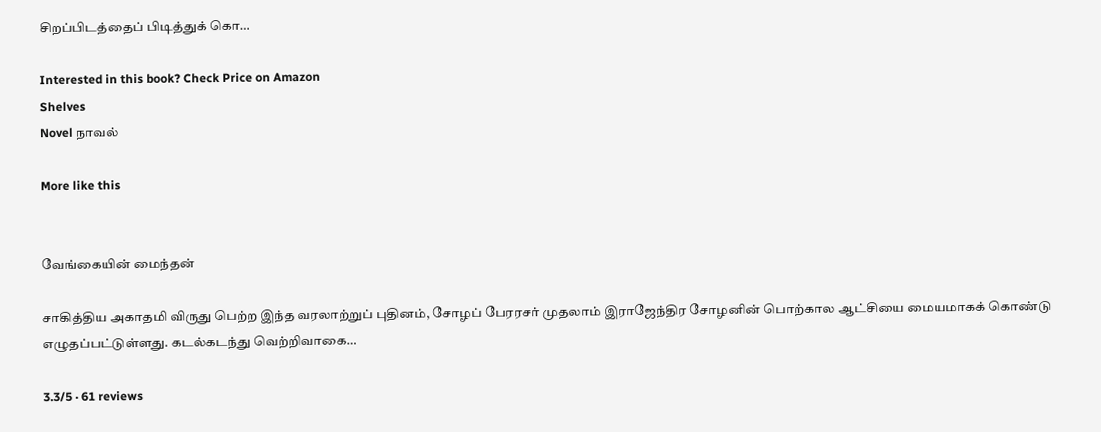சிறப்பிடத்தைப் பிடித்துக் கொ…

Interested in this book? Check Price on Amazon
Shelves
Novel நாவல்

More like this


வேங்கையின் மைந்தன்

சாகித்திய அகாதமி விருது பெற்ற இந்த வரலாற்றுப் புதினம், சோழப் பேரரசர் முதலாம் இராஜேந்திர சோழனின் பொற்கால ஆட்சியை மையமாகக் கொண்டு எழுதப்பட்டுள்ளது. கடல்கடந்து வெற்றிவாகை…

3.3/5 · 61 reviews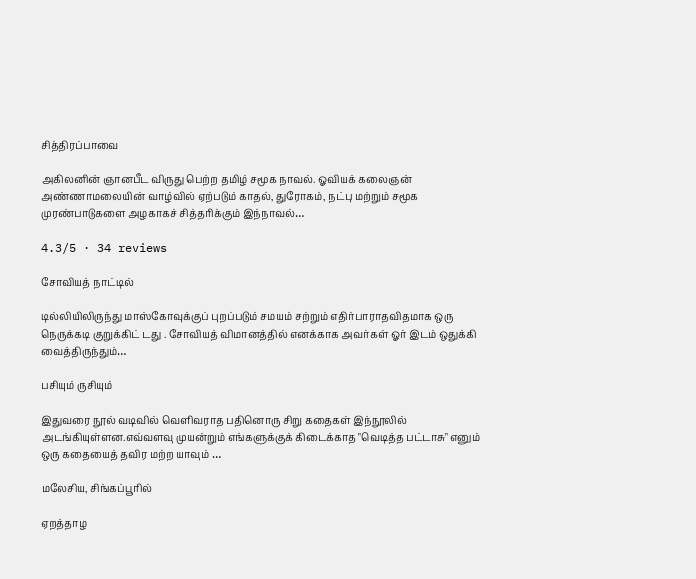சித்திரப்பாவை

அகிலனின் ஞானபீட விருது பெற்ற தமிழ் சமூக நாவல். ஓவியக் கலைஞன் அண்ணாமலையின் வாழ்வில் ஏற்படும் காதல், துரோகம், நட்பு மற்றும் சமூக முரண்பாடுகளை அழகாகச் சித்தரிக்கும் இந்நாவல்…

4.3/5 · 34 reviews

சோவியத் நாட்டில்

டில்லியிலிருந்து மாஸ்கோவுக்குப் புறப்படும் சமயம் சற்றும் எதிர்பாராதவிதமாக ஒரு நெருக்கடி குறுக்கிட் டது . சோவியத் விமானத்தில் எனக்காக அவர்கள் ஓர் இடம் ஒதுக்கி வைத்திருந்தும்…

பசியும் ருசியும்

இதுவரை நூல் வடிவில் வெளிவராத பதினொரு சிறு கதைகள் இந்நூலில் அடங்கியுள்ளன.எவ்வளவு முயன்றும் எங்களுக்குக் கிடைக்காத "வெடித்த பட்டாசு" எனும் ஒரு கதையைத் தவிர மற்ற யாவும் …

மலேசிய, சிங்கப்பூரில்

ஏறத்தாழ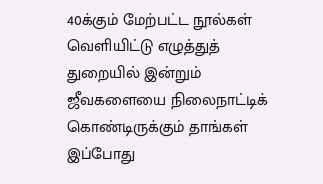40க்கும் மேற்பட்ட நூல்கள் வெளியிட்டு எழுத்துத் துறையில் இன்றும் ஜீவகளையை நிலைநாட்டிக் கொண்டிருக்கும் தாங்கள் இப்போது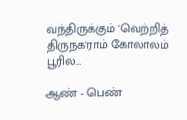வந்திருக்கும் 'வெற்றித் திருநக'ராம் கோலாலம் பூரில…

ஆண் - பெண்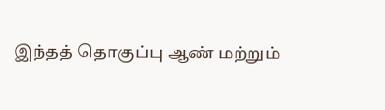இந்தத் தொகுப்பு ஆண் மற்றும்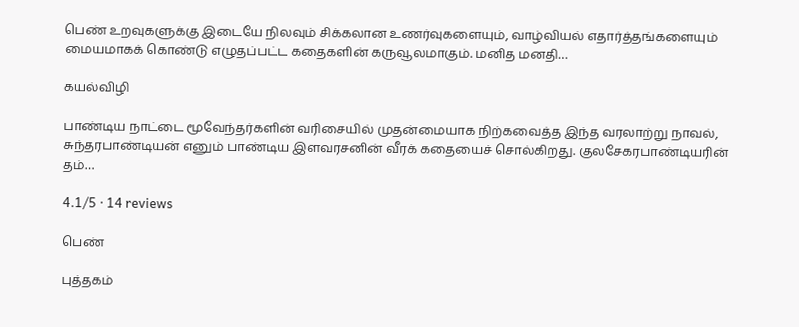பெண் உறவுகளுக்கு இடையே நிலவும் சிக்கலான உணர்வுகளையும், வாழ்வியல் எதார்த்தங்களையும் மையமாகக் கொண்டு எழுதப்பட்ட கதைகளின் கருவூலமாகும். மனித மனதி…

கயல்விழி

பாண்டிய நாட்டை மூவேந்தர்களின் வரிசையில் முதன்மையாக நிற்கவைத்த இந்த வரலாற்று நாவல், சுந்தரபாண்டியன் எனும் பாண்டிய இளவரசனின் வீரக் கதையைச் சொல்கிறது. குலசேகரபாண்டியரின் தம்…

4.1/5 · 14 reviews

பெண்

புத்தகம்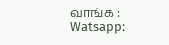வாங்க : Watsapp: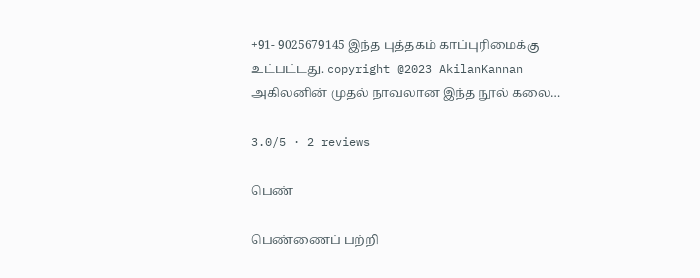+91- 9025679145 இந்த புத்தகம் காப்புரிமைக்கு உட்பட்டது. copyright @2023 AkilanKannan அகிலனின் முதல் நாவலான இந்த நூல் கலை…

3.0/5 · 2 reviews

பெண்

பெண்ணைப் பற்றி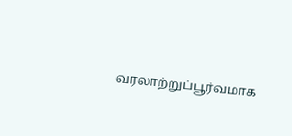வரலாற்றுப்பூர்வமாக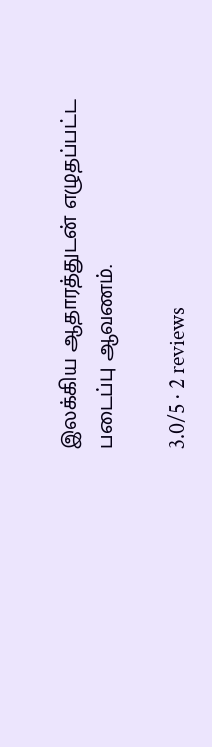இலக்கிய ஆதாரத்துடன் எழுதப்பட்ட படைப்பு ஆவணம்.

3.0/5 · 2 reviews